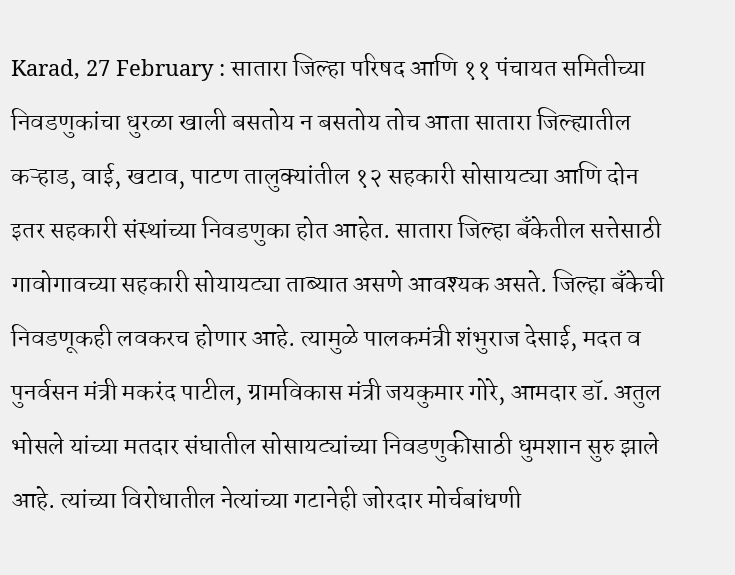Karad, 27 February : सातारा जिल्हा परिषद आणि ११ पंचायत समितीच्या निवडणुकांचा धुरळा खाली बसतोय न बसतोय तोच आता सातारा जिल्ह्यातील कऱ्हाड, वाई, खटाव, पाटण तालुक्यांतील १२ सहकारी सोसायट्या आणि दोन इतर सहकारी संस्थांच्या निवडणुका होत आहेत. सातारा जिल्हा बॅंकेतील सत्तेसाठी गावोगावच्या सहकारी सोयायट्या ताब्यात असणे आवश्यक असते. जिल्हा बॅंकेची निवडणूकही लवकरच होणार आहे. त्यामुळे पालकमंत्री शंभुराज देसाई, मदत व पुनर्वसन मंत्री मकरंद पाटील, ग्रामविकास मंत्री जयकुमार गोरे, आमदार डॉ. अतुल भोसले यांच्या मतदार संघातील सोसायट्यांच्या निवडणुकीसाठी धुमशान सुरु झाले आहे. त्यांच्या विरोधातील नेत्यांच्या गटानेही जोरदार मोर्चबांधणी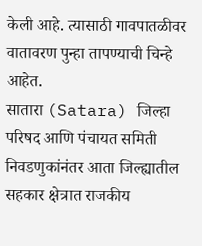केली आहे. त्यासाठी गावपातळीवर वातावरण पुन्हा तापण्याची चिन्हे आहेत.
सातारा (Satara) जिल्हा परिषद आणि पंचायत समिती निवडणुकांनंतर आता जिल्ह्यातील सहकार क्षेत्रात राजकीय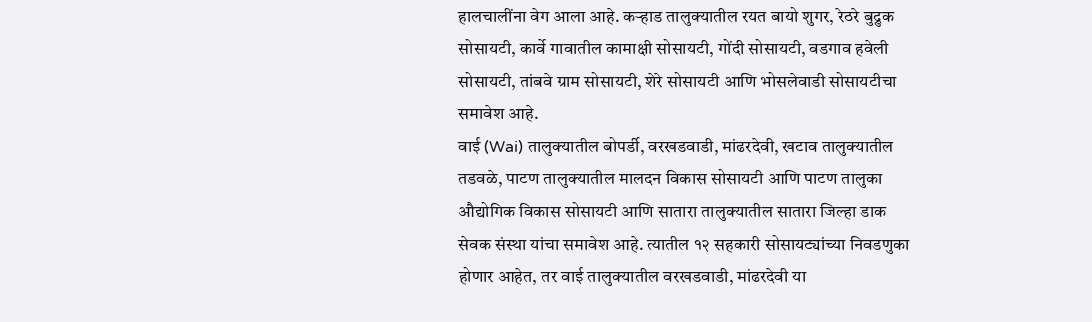हालचालींना वेग आला आहे. कऱ्हाड तालुक्यातील रयत बायो शुगर, रेठरे बुद्रुक सोसायटी, कार्वे गावातील कामाक्षी सोसायटी, गोंदी सोसायटी, वडगाव हवेली सोसायटी, तांबवे ग्राम सोसायटी, शेरे सोसायटी आणि भोसलेवाडी सोसायटीचा समावेश आहे.
वाई (Wai) तालुक्यातील बोपर्डी, वरखडवाडी, मांढरदेवी, खटाव तालुक्यातील तडवळे, पाटण तालुक्यातील मालदन विकास सोसायटी आणि पाटण तालुका औद्योगिक विकास सोसायटी आणि सातारा तालुक्यातील सातारा जिल्हा डाक सेवक संस्था यांचा समावेश आहे. त्यातील १२ सहकारी सोसायट्यांच्या निवडणुका होणार आहेत, तर वाई तालुक्यातील वरखडवाडी, मांढरदेवी या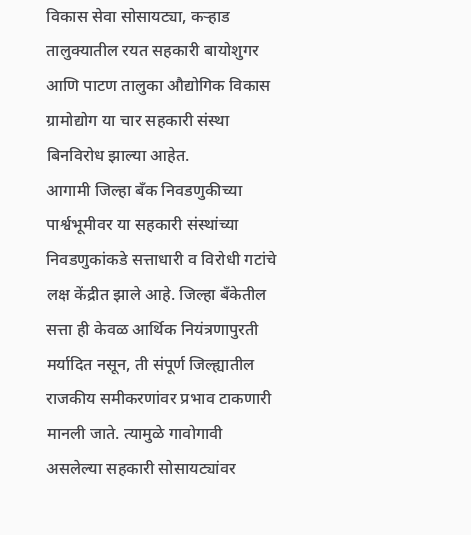विकास सेवा सोसायट्या, कऱ्हाड तालुक्यातील रयत सहकारी बायोशुगर आणि पाटण तालुका औद्योगिक विकास ग्रामोद्योग या चार सहकारी संस्था बिनविरोध झाल्या आहेत.
आगामी जिल्हा बँक निवडणुकीच्या पार्श्वभूमीवर या सहकारी संस्थांच्या निवडणुकांकडे सत्ताधारी व विरोधी गटांचे लक्ष केंद्रीत झाले आहे. जिल्हा बँकेतील सत्ता ही केवळ आर्थिक नियंत्रणापुरती मर्यादित नसून, ती संपूर्ण जिल्ह्यातील राजकीय समीकरणांवर प्रभाव टाकणारी मानली जाते. त्यामुळे गावोगावी असलेल्या सहकारी सोसायट्यांवर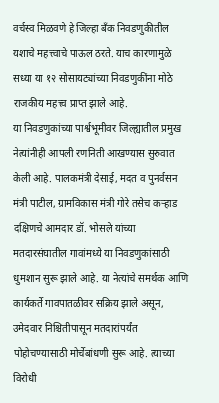वर्चस्व मिळवणे हे जिल्हा बँक निवडणुकीतील यशाचे महत्त्वाचे पाऊल ठरते. याच कारणामुळे सध्या या १२ सोसायट्यांच्या निवडणुकींना मोठे राजकीय महत्त्व प्राप्त झाले आहे.
या निवडणुकांच्या पार्श्वभूमीवर जिल्ह्यातील प्रमुख नेत्यांनीही आपली रणनिती आखण्यास सुरुवात केली आहे. पालकमंत्री देसाई, मदत व पुनर्वसन मंत्री पाटील, ग्रामविकास मंत्री गोरे तसेच कऱ्हाड दक्षिणचे आमदार डॉ. भोसले यांच्या मतदारसंघातील गावांमध्ये या निवडणुकांसाठी धुमशान सुरू झाले आहे. या नेत्यांचे समर्थक आणि कार्यकर्ते गावपातळीवर सक्रिय झाले असून, उमेदवार निश्चितीपासून मतदारांपर्यंत पोहोचण्यासाठी मोर्चेबांधणी सुरू आहे. त्याच्या विरोधी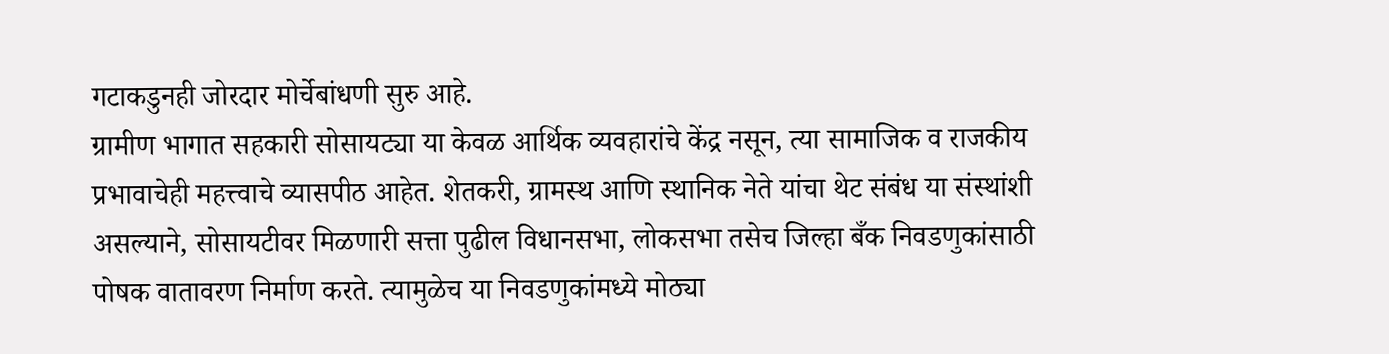गटाकडुनही जोरदार मोर्चेबांधणी सुरु आहे.
ग्रामीण भागात सहकारी सोसायट्या या केवळ आर्थिक व्यवहारांचे केंद्र नसून, त्या सामाजिक व राजकीय प्रभावाचेही महत्त्वाचे व्यासपीठ आहेत. शेतकरी, ग्रामस्थ आणि स्थानिक नेते यांचा थेट संबंध या संस्थांशी असल्याने, सोसायटीवर मिळणारी सत्ता पुढील विधानसभा, लोकसभा तसेच जिल्हा बँक निवडणुकांसाठी पोषक वातावरण निर्माण करते. त्यामुळेच या निवडणुकांमध्ये मोठ्या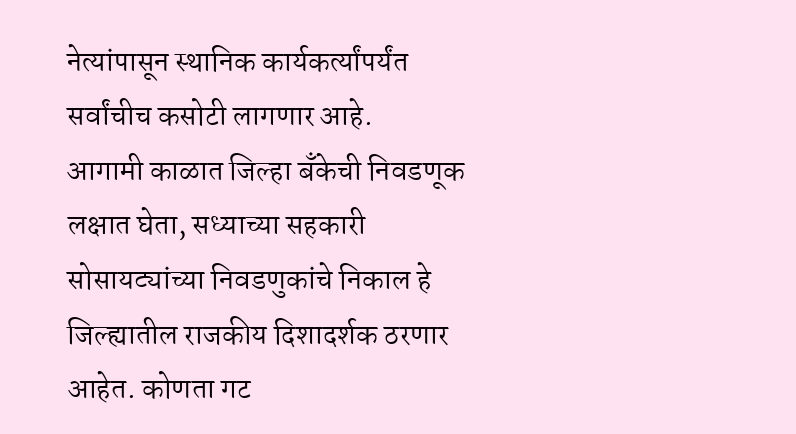नेत्यांपासून स्थानिक कार्यकर्त्यांपर्यंत सर्वांचीच कसोटी लागणार आहे.
आगामी काळात जिल्हा बँकेची निवडणूक लक्षात घेता, सध्याच्या सहकारी सोसायट्यांच्या निवडणुकांचे निकाल हे जिल्ह्यातील राजकीय दिशादर्शक ठरणार आहेत. कोणता गट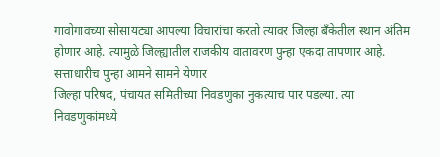गावोगावच्या सोसायट्या आपल्या विचारांचा करतो त्यावर जिल्हा बँकेतील स्थान अंतिम होणार आहे. त्यामुळे जिल्ह्यातील राजकीय वातावरण पुन्हा एकदा तापणार आहे.
सत्ताधारीच पुन्हा आमने सामने येणार
जिल्हा परिषद, पंचायत समितीच्या निवडणुका नुकत्याच पार पडल्या. त्या निवडणुकांमध्ये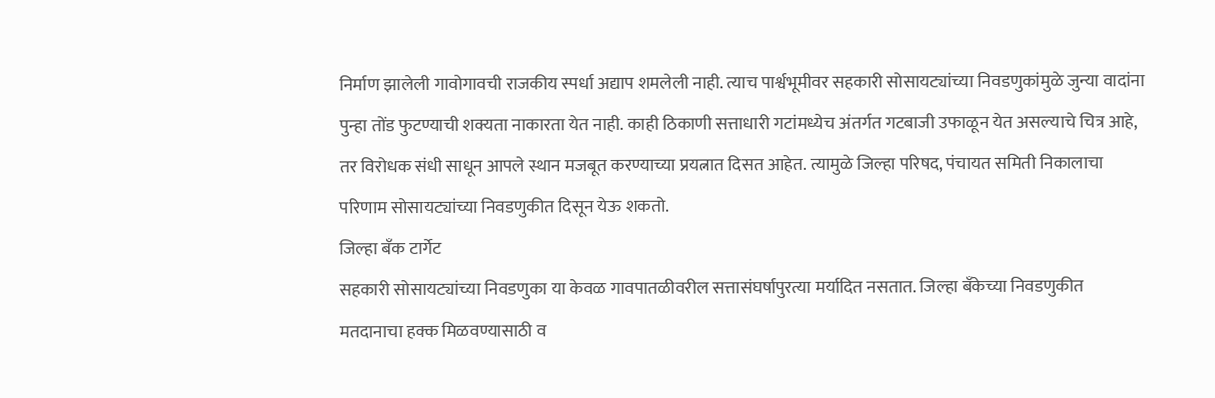निर्माण झालेली गावोगावची राजकीय स्पर्धा अद्याप शमलेली नाही. त्याच पार्श्वभूमीवर सहकारी सोसायट्यांच्या निवडणुकांमुळे जुन्या वादांना पुन्हा तोंड फुटण्याची शक्यता नाकारता येत नाही. काही ठिकाणी सत्ताधारी गटांमध्येच अंतर्गत गटबाजी उफाळून येत असल्याचे चित्र आहे, तर विरोधक संधी साधून आपले स्थान मजबूत करण्याच्या प्रयत्नात दिसत आहेत. त्यामुळे जिल्हा परिषद, पंचायत समिती निकालाचा परिणाम सोसायट्यांच्या निवडणुकीत दिसून येऊ शकतो.
जिल्हा बँक टार्गेट
सहकारी सोसायट्यांच्या निवडणुका या केवळ गावपातळीवरील सत्तासंघर्षापुरत्या मर्यादित नसतात. जिल्हा बँकेच्या निवडणुकीत मतदानाचा हक्क मिळवण्यासाठी व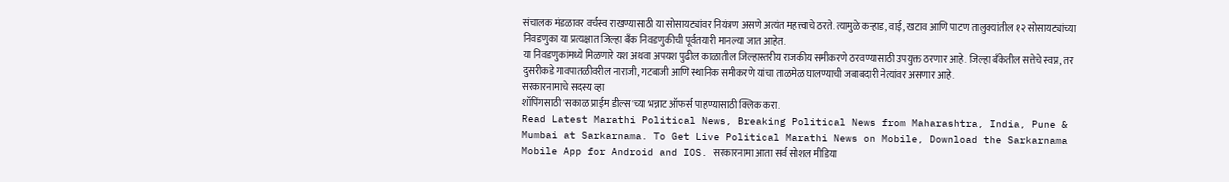संचालक मंडळावर वर्चस्व राखण्यासाठी या सोसायट्यांवर नियंत्रण असणे अत्यंत महत्त्वाचे ठरते. त्यामुळे कऱ्हाड, वाई, खटाव आणि पाटण तालुक्यांतील १२ सोसायट्यांच्या निवडणुका या प्रत्यक्षात जिल्हा बँक निवडणुकीची पूर्वतयारी मानल्या जात आहेत.
या निवडणुकांमध्ये मिळणारे यश अथवा अपयश पुढील काळातील जिल्हास्तरीय राजकीय समीकरणे ठरवण्यासाठी उपयुक्त ठरणार आहे. जिल्हा बँकेतील सत्तेचे स्वप्न, तर दुसरीकडे गावपातळीवरील नाराजी, गटबाजी आणि स्थानिक समीकरणे यांचा ताळमेळ घालण्याची जबाबदारी नेत्यांवर असणार आहे.
सरकारनामाचे सदस्य व्हा
शॉपिंगसाठी 'सकाळ प्राईम डील्स'च्या भन्नाट ऑफर्स पाहण्यासाठी क्लिक करा.
Read Latest Marathi Political News, Breaking Political News from Maharashtra, India, Pune & Mumbai at Sarkarnama. To Get Live Political Marathi News on Mobile, Download the Sarkarnama Mobile App for Android and IOS. सरकारनामा आता सर्व सोशल मीडिया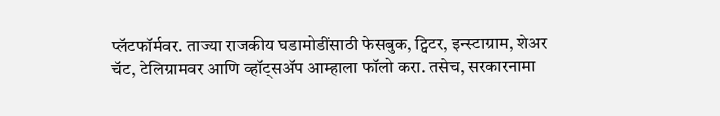प्लॅटफॉर्मवर. ताज्या राजकीय घडामोडींसाठी फेसबुक, ट्विटर, इन्स्टाग्राम, शेअर चॅट, टेलिग्रामवर आणि व्हॉट्सॲप आम्हाला फॉलो करा. तसेच, सरकारनामा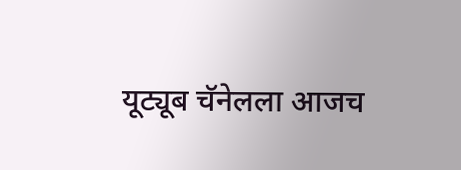यूट्यूब चॅनेलला आजच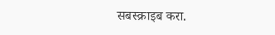सबस्क्राइब करा.